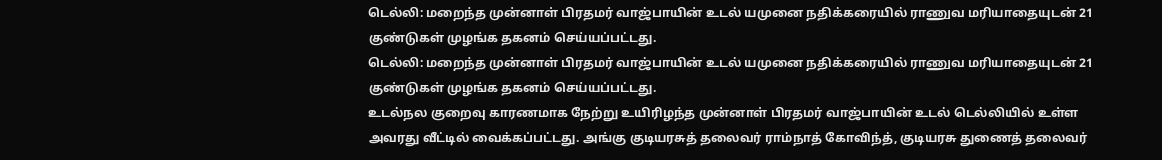டெல்லி: மறைந்த முன்னாள் பிரதமர் வாஜ்பாயின் உடல் யமுனை நதிக்கரையில் ராணுவ மரியாதையுடன் 21 குண்டுகள் முழங்க தகனம் செய்யப்பட்டது.
டெல்லி: மறைந்த முன்னாள் பிரதமர் வாஜ்பாயின் உடல் யமுனை நதிக்கரையில் ராணுவ மரியாதையுடன் 21 குண்டுகள் முழங்க தகனம் செய்யப்பட்டது.
உடல்நல குறைவு காரணமாக நேற்று உயிரிழந்த முன்னாள் பிரதமர் வாஜ்பாயின் உடல் டெல்லியில் உள்ள அவரது வீட்டில் வைக்கப்பட்டது. அங்கு குடியரசுத் தலைவர் ராம்நாத் கோவிந்த், குடியரசு துணைத் தலைவர்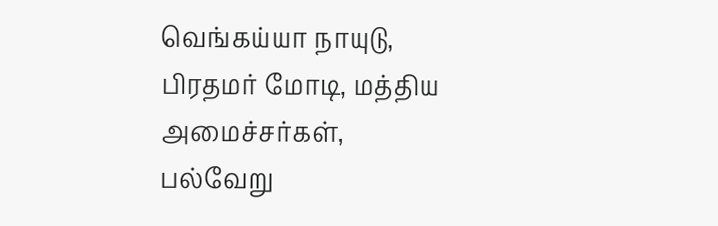வெங்கய்யா நாயுடு, பிரதமர் மோடி, மத்திய அமைச்சர்கள், பல்வேறு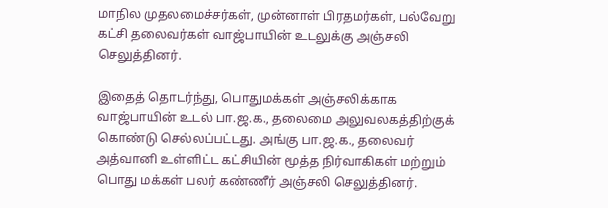மாநில முதலமைச்சர்கள், முன்னாள் பிரதமர்கள், பல்வேறு கட்சி தலைவர்கள் வாஜ்பாயின் உடலுக்கு அஞ்சலி செலுத்தினர்.

இதைத் தொடர்ந்து, பொதுமக்கள் அஞ்சலிக்காக வாஜ்பாயின் உடல் பா.ஜ.க., தலைமை அலுவலகத்திற்குக் கொண்டு செல்லப்பட்டது. அங்கு பா.ஜ.க., தலைவர் அத்வானி உள்ளிட்ட கட்சியின் மூத்த நிர்வாகிகள் மற்றும் பொது மக்கள் பலர் கண்ணீர் அஞ்சலி செலுத்தினர்.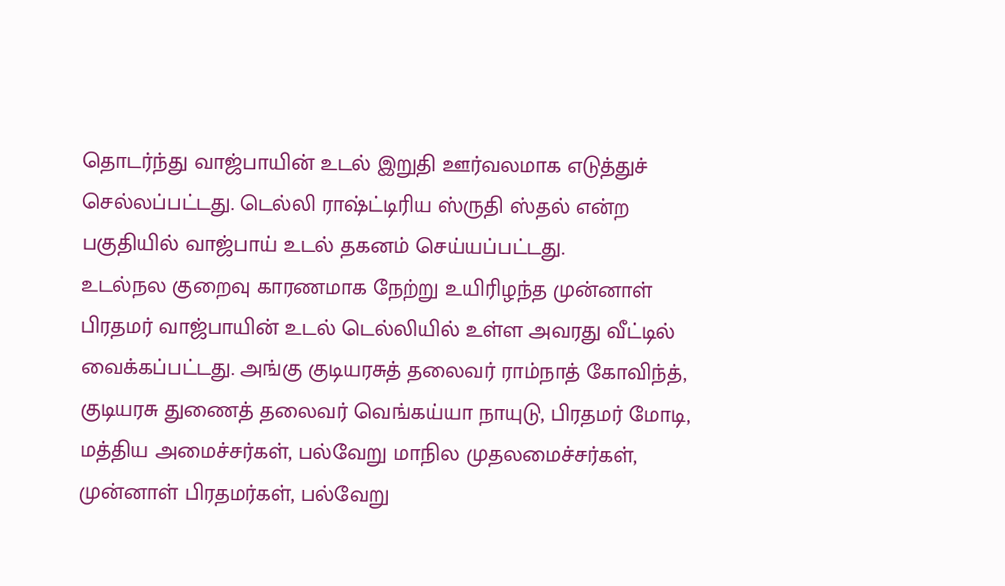தொடர்ந்து வாஜ்பாயின் உடல் இறுதி ஊர்வலமாக எடுத்துச் செல்லப்பட்டது. டெல்லி ராஷ்ட்டிரிய ஸ்ருதி ஸ்தல் என்ற பகுதியில் வாஜ்பாய் உடல் தகனம் செய்யப்பட்டது.
உடல்நல குறைவு காரணமாக நேற்று உயிரிழந்த முன்னாள் பிரதமர் வாஜ்பாயின் உடல் டெல்லியில் உள்ள அவரது வீட்டில் வைக்கப்பட்டது. அங்கு குடியரசுத் தலைவர் ராம்நாத் கோவிந்த், குடியரசு துணைத் தலைவர் வெங்கய்யா நாயுடு, பிரதமர் மோடி, மத்திய அமைச்சர்கள், பல்வேறு மாநில முதலமைச்சர்கள், முன்னாள் பிரதமர்கள், பல்வேறு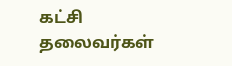கட்சி தலைவர்கள்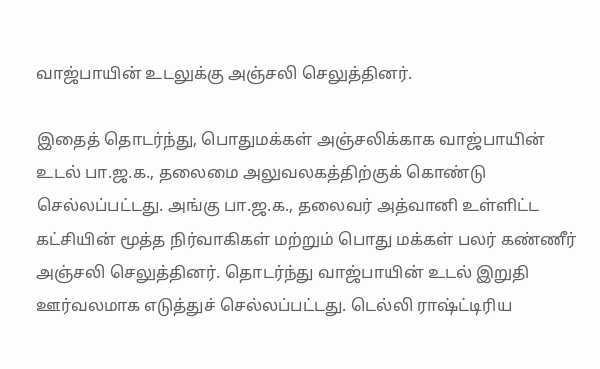வாஜ்பாயின் உடலுக்கு அஞ்சலி செலுத்தினர்.

இதைத் தொடர்ந்து, பொதுமக்கள் அஞ்சலிக்காக வாஜ்பாயின் உடல் பா.ஜ.க., தலைமை அலுவலகத்திற்குக் கொண்டு செல்லப்பட்டது. அங்கு பா.ஜ.க., தலைவர் அத்வானி உள்ளிட்ட கட்சியின் மூத்த நிர்வாகிகள் மற்றும் பொது மக்கள் பலர் கண்ணீர் அஞ்சலி செலுத்தினர். தொடர்ந்து வாஜ்பாயின் உடல் இறுதி ஊர்வலமாக எடுத்துச் செல்லப்பட்டது. டெல்லி ராஷ்ட்டிரிய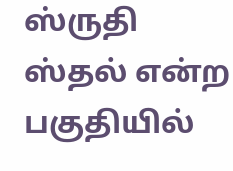ஸ்ருதி ஸ்தல் என்ற பகுதியில்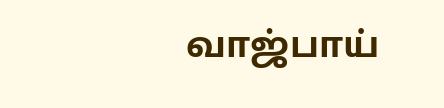வாஜ்பாய்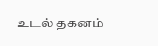உடல் தகனம்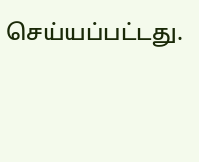செய்யப்பட்டது.